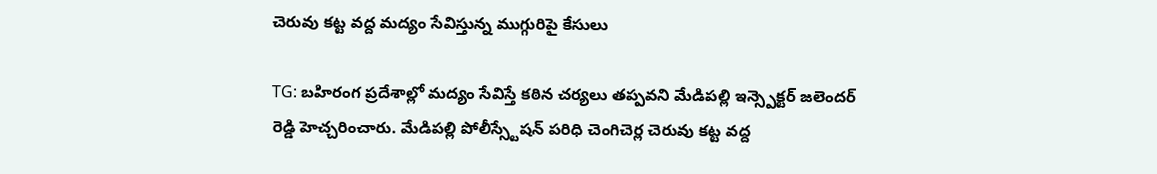చెరువు కట్ట వద్ద మద్యం సేవిస్తున్న ముగ్గురిపై కేసులు

TG: బహిరంగ ప్రదేశాల్లో మద్యం సేవిస్తే కఠిన చర్యలు తప్పవని మేడిపల్లి ఇన్స్పెక్టర్ జలెందర్ రెడ్డి హెచ్చరించారు. మేడిపల్లి పోలీస్స్టేషన్ పరిధి చెంగిచెర్ల చెరువు కట్ట వద్ద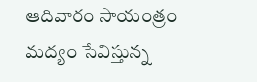ఆదివారం సాయంత్రం మద్యం సేవిస్తున్న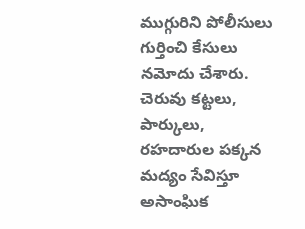ముగ్గురిని పోలీసులు గుర్తించి కేసులు నమోదు చేశారు. చెరువు కట్టలు, పార్కులు, రహదారుల పక్కన మద్యం సేవిస్తూ అసాంఘిక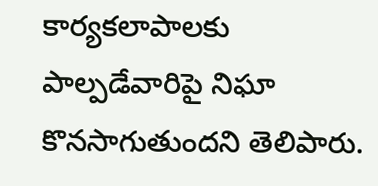కార్యకలాపాలకు పాల్పడేవారిపై నిఘా కొనసాగుతుందని తెలిపారు.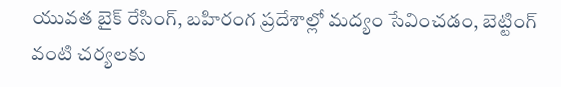యువత బైక్ రేసింగ్, బహిరంగ ప్రదేశాల్లో మద్యం సేవించడం, బెట్టింగ్ వంటి చర్యలకు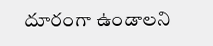దూరంగా ఉండాలని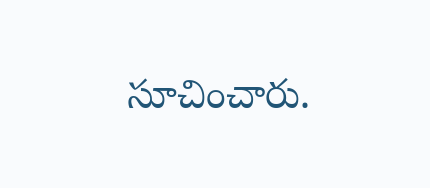సూచించారు.